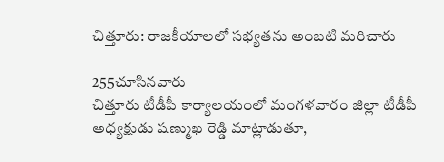చిత్తూరు: రాజకీయాలలో సభ్యతను అంబటి మరిచారు

255చూసినవారు
చిత్తూరు టీడీపీ కార్యాలయంలో మంగళవారం జిల్లా టీడీపీ అధ్యక్షుడు షణ్ముఖ రెడ్డి మాట్లాడుతూ,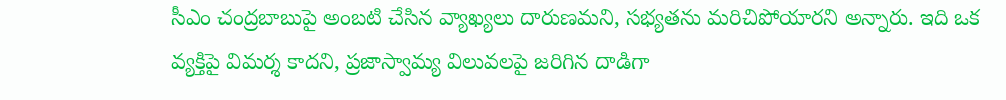సీఎం చంద్రబాబుపై అంబటి చేసిన వ్యాఖ్యలు దారుణమని, సభ్యతను మరిచిపోయారని అన్నారు. ఇది ఒక వ్యక్తిపై విమర్శ కాదని, ప్రజాస్వామ్య విలువలపై జరిగిన దాడిగా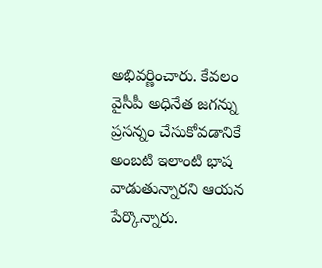అభివర్ణించారు. కేవలం వైసీపీ అధినేత జగన్ను ప్రసన్నం చేసుకోవడానికే అంబటి ఇలాంటి భాష వాడుతున్నారని ఆయన పేర్కొన్నారు.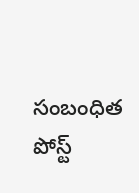సంబంధిత పోస్ట్